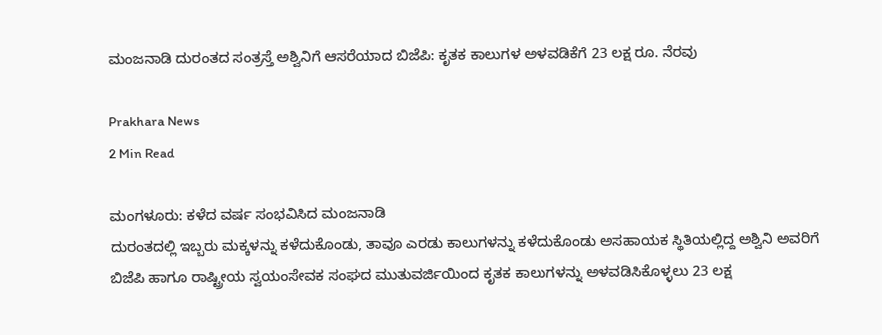ಮಂಜನಾಡಿ ದುರಂತದ ಸಂತ್ರಸ್ತೆ ಅಶ್ವಿನಿಗೆ ಆಸರೆಯಾದ ಬಿಜೆಪಿ: ಕೃತಕ ಕಾಲುಗಳ ಅಳವಡಿಕೆಗೆ 23 ಲಕ್ಷ ರೂ. ನೆರವು

Prakhara News
2 Min Read

ಮಂಗಳೂರು: ಕಳೆದ ವರ್ಷ ಸಂಭವಿಸಿದ ಮಂಜನಾಡಿ
ದುರಂತದಲ್ಲಿ ಇಬ್ಬರು ಮಕ್ಕಳನ್ನು ಕಳೆದುಕೊಂಡು, ತಾವೂ ಎರಡು ಕಾಲುಗಳನ್ನು ಕಳೆದುಕೊಂಡು ಅಸಹಾಯಕ ಸ್ಥಿತಿಯಲ್ಲಿದ್ದ ಅಶ್ವಿನಿ ಅವರಿಗೆ ಬಿಜೆಪಿ ಹಾಗೂ ರಾಷ್ಟ್ರೀಯ ಸ್ವಯಂಸೇವಕ ಸಂಘದ ಮುತುವರ್ಜಿಯಿಂದ ಕೃತಕ ಕಾಲುಗಳನ್ನು ಅಳವಡಿಸಿಕೊಳ್ಳಲು 23 ಲಕ್ಷ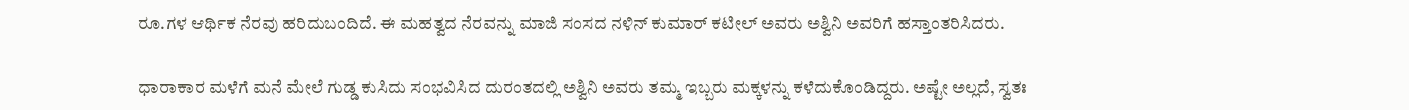ರೂ.ಗಳ ಆರ್ಥಿಕ ನೆರವು ಹರಿದುಬಂದಿದೆ. ಈ ಮಹತ್ವದ ನೆರವನ್ನು ಮಾಜಿ ಸಂಸದ ನಳಿನ್ ಕುಮಾರ್ ಕಟೀಲ್ ಅವರು ಅಶ್ವಿನಿ ಅವರಿಗೆ ಹಸ್ತಾಂತರಿಸಿದರು.

ಧಾರಾಕಾರ ಮಳೆಗೆ ಮನೆ ಮೇಲೆ ಗುಡ್ಡ ಕುಸಿದು ಸಂಭವಿಸಿದ ದುರಂತದಲ್ಲಿ ಅಶ್ವಿನಿ ಅವರು ತಮ್ಮ ಇಬ್ಬರು ಮಕ್ಕಳನ್ನು ಕಳೆದುಕೊಂಡಿದ್ದರು. ಅಷ್ಟೇ ಅಲ್ಲದೆ, ಸ್ವತಃ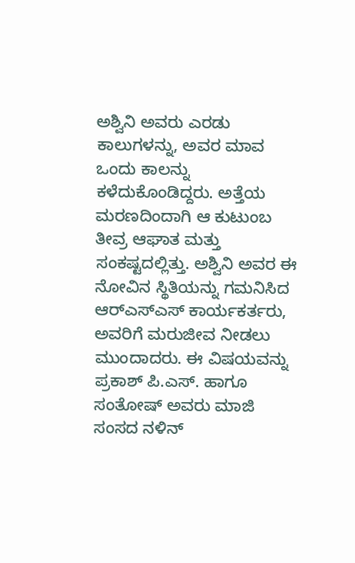ಅಶ್ವಿನಿ ಅವರು ಎರಡು ಕಾಲುಗಳನ್ನು, ಅವರ ಮಾವ ಒಂದು ಕಾಲನ್ನು ಕಳೆದುಕೊಂಡಿದ್ದರು. ಅತ್ತೆಯ ಮರಣದಿಂದಾಗಿ ಆ ಕುಟುಂಬ ತೀವ್ರ ಆಘಾತ ಮತ್ತು ಸಂಕಷ್ಟದಲ್ಲಿತ್ತು. ಅಶ್ವಿನಿ ಅವರ ಈ ನೋವಿನ ಸ್ಥಿತಿಯನ್ನು ಗಮನಿಸಿದ ಆರ್‌ಎಸ್‌ಎಸ್‌ ಕಾರ್ಯಕರ್ತರು, ಅವರಿಗೆ ಮರುಜೀವ ನೀಡಲು ಮುಂದಾದರು. ಈ ವಿಷಯವನ್ನು ಪ್ರಕಾಶ್‌ ಪಿ.ಎಸ್‌. ಹಾಗೂ ಸಂತೋಷ್ ಅವರು ಮಾಜಿ ಸಂಸದ ನಳಿನ್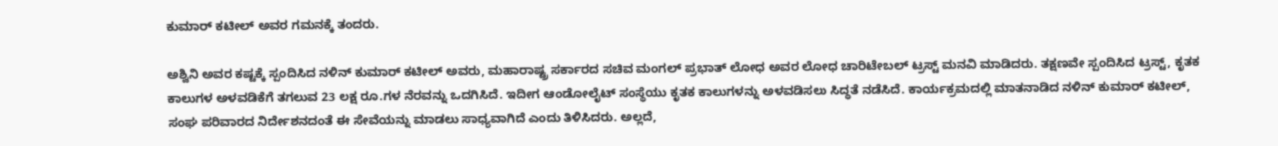ಕುಮಾ‌ರ್ ಕಟೀಲ್ ಅವರ ಗಮನಕ್ಕೆ ತಂದರು.

ಅಶ್ವಿನಿ ಅವರ ಕಷ್ಟಕ್ಕೆ ಸ್ಪಂದಿಸಿದ ನಳಿನ್ ಕುಮಾರ್ ಕಟೀಲ್‌ ಅವರು, ಮಹಾರಾಷ್ಟ್ರ ಸರ್ಕಾರದ ಸಚಿವ ಮಂಗಲ್ ಪ್ರಭಾತ್ ಲೋಧ ಅವರ ಲೋಧ ಚಾರಿಟೇಬಲ್ ಟ್ರಸ್ಟ್ ಮನವಿ ಮಾಡಿದರು. ತಕ್ಷಣವೇ ಸ್ಪಂದಿಸಿದ ಟ್ರಸ್ಟ್, ಕೃತಕ ಕಾಲುಗಳ ಅಳವಡಿಕೆಗೆ ತಗಲುವ 23 ಲಕ್ಷ ರೂ.ಗಳ ನೆರವನ್ನು ಒದಗಿಸಿದೆ. ಇದೀಗ ಆಂಡೋಲೈಟ್ ಸಂಸ್ಥೆಯು ಕೃತಕ ಕಾಲುಗಳನ್ನು ಅಳವಡಿಸಲು ಸಿದ್ಧತೆ ನಡೆಸಿದೆ. ಕಾರ್ಯಕ್ರಮದಲ್ಲಿ ಮಾತನಾಡಿದ ನಳಿನ್ ಕುಮಾರ್ ಕಟೀಲ್, ಸಂಘ ಪರಿವಾರದ ನಿರ್ದೇಶನದಂತೆ ಈ ಸೇವೆಯನ್ನು ಮಾಡಲು ಸಾಧ್ಯವಾಗಿದೆ ಎಂದು ತಿಳಿಸಿದರು. ಅಲ್ಲದೆ,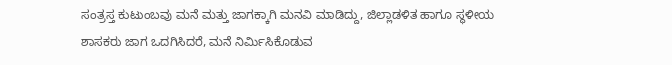ಸಂತ್ರಸ್ತ ಕುಟುಂಬವು ಮನೆ ಮತ್ತು ಜಾಗಕ್ಕಾಗಿ ಮನವಿ ಮಾಡಿದ್ದು, ಜಿಲ್ಲಾಡಳಿತ ಹಾಗೂ ಸ್ಥಳೀಯ ಶಾಸಕರು ಜಾಗ ಒದಗಿಸಿದರೆ, ಮನೆ ನಿರ್ಮಿಸಿಕೊಡುವ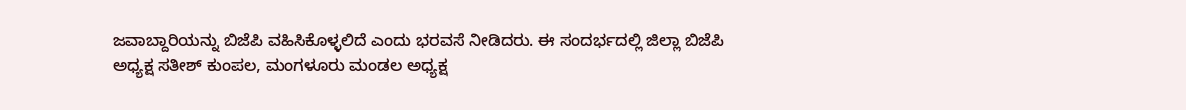ಜವಾಬ್ದಾರಿಯನ್ನು ಬಿಜೆಪಿ ವಹಿಸಿಕೊಳ್ಳಲಿದೆ ಎಂದು ಭರವಸೆ ನೀಡಿದರು. ಈ ಸಂದರ್ಭದಲ್ಲಿ ಜಿಲ್ಲಾ ಬಿಜೆಪಿ ಅಧ್ಯಕ್ಷ ಸತೀಶ್‌ ಕುಂಪಲ, ಮಂಗಳೂರು ಮಂಡಲ ಅಧ್ಯಕ್ಷ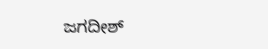ಜಗದೀಶ್‌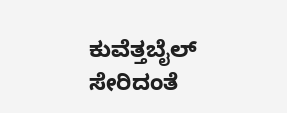ಕುವೆತ್ತಬೈಲ್ ಸೇರಿದಂತೆ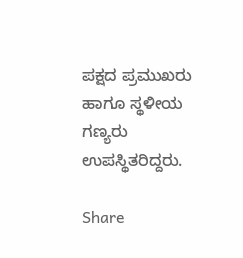ಪಕ್ಷದ ಪ್ರಮುಖರು ಹಾಗೂ ಸ್ಥಳೀಯ ಗಣ್ಯರು ಉಪಸ್ಥಿತರಿದ್ದರು.

Share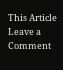This Article
Leave a Comment